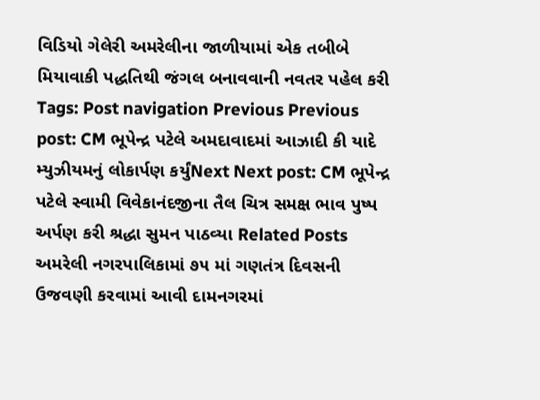વિડિયો ગેલેરી અમરેલીના જાળીયામાં એક તબીબે મિયાવાકી પદ્ધતિથી જંગલ બનાવવાની નવતર પહેલ કરી Tags: Post navigation Previous Previous post: CM ભૂપેન્દ્ર પટેલે અમદાવાદમાં આઝાદી કી યાદે મ્યુઝીયમનું લોકાર્પણ કર્યુંNext Next post: CM ભૂપેન્દ્ર પટેલે સ્વામી વિવેકાનંદજીના તૈલ ચિત્ર સમક્ષ ભાવ પુષ્પ અર્પણ કરી શ્રદ્ધા સુમન પાઠવ્યા Related Posts અમરેલી નગરપાલિકામાં ૭૫ માં ગણતંત્ર દિવસની ઉજવણી કરવામાં આવી દામનગરમાં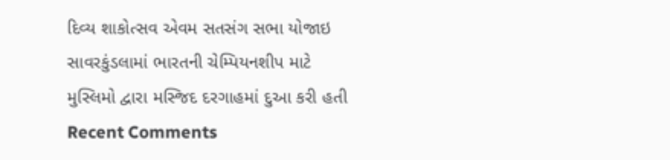દિવ્ય શાકોત્સવ એવમ સતસંગ સભા યોજાઇ સાવરકુંડલામાં ભારતની ચેમ્પિયનશીપ માટે મુસ્લિમો દ્વારા મસ્જિદ દરગાહમાં દુઆ કરી હતી
Recent Comments